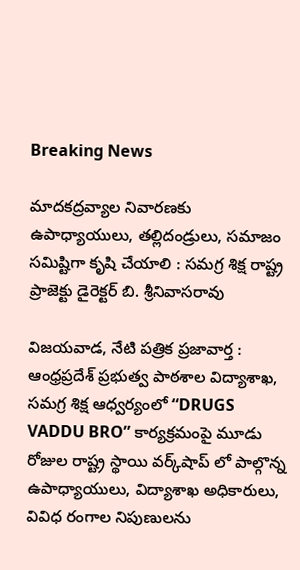Breaking News

మాదకద్రవ్యాల నివారణకు ఉపాధ్యాయులు, తల్లిదండ్రులు, సమాజం సమిష్టిగా కృషి చేయాలి : సమగ్ర శిక్ష రాష్ట్ర ప్రాజెక్టు డైరెక్టర్ బి. శ్రీనివాసరావు

విజయవాడ, నేటి పత్రిక ప్రజావార్త :
ఆంధ్రప్రదేశ్ ప్రభుత్వ పాఠశాల విద్యాశాఖ, సమగ్ర శిక్ష ఆధ్వర్యంలో “DRUGS VADDU BRO” కార్యక్రమంపై మూడు రోజుల రాష్ట్ర స్థాయి వర్క్‌షాప్ లో పాల్గొన్న ఉపాధ్యాయులు, విద్యాశాఖ అధికారులు, వివిధ రంగాల నిపుణులను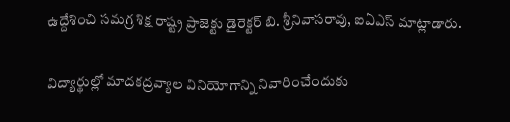ఉద్దేశించి సమగ్ర శిక్ష రాష్ట్ర ప్రాజెక్టు డైరెక్టర్ బి. శ్రీనివాసరావు, ఐఏఎస్ మాట్లాడారు.

విద్యార్థుల్లో మాదకద్రవ్యాల వినియోగాన్ని నివారించేందుకు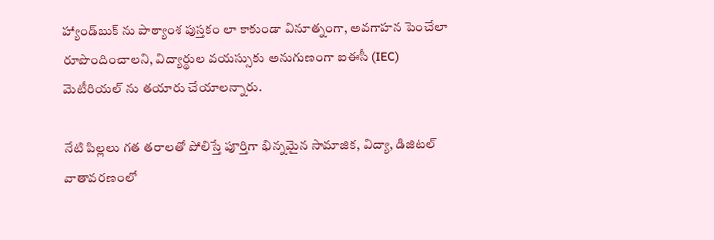హ్యాండ్‌బుక్‌ ను పాఠ్యాంశ పుస్తకం లా కాకుండా వినూత్నంగా, అవగాహన పెంచేలా రూపొందించాలని, విద్యార్థుల వయస్సుకు అనుగుణంగా ఐఈసీ (IEC) మెటీరియల్ ను తయారు చేయాలన్నారు.

నేటి పిల్లలు గత తరాలతో పోలిస్తే పూర్తిగా భిన్నమైన సామాజిక, విద్యా, డిజిటల్ వాతావరణంలో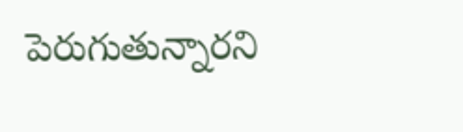పెరుగుతున్నారని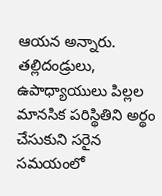ఆయన అన్నారు. తల్లిదండ్రులు, ఉపాధ్యాయులు పిల్లల మానసిక పరిస్థితిని అర్థం చేసుకుని సరైన సమయంలో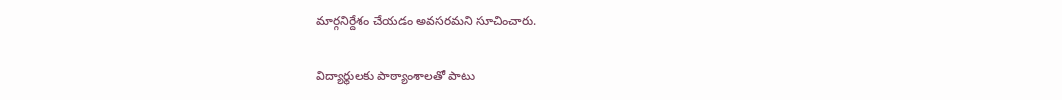మార్గనిర్దేశం చేయడం అవసరమని సూచించారు.

విద్యార్థులకు పాఠ్యాంశాలతో పాటు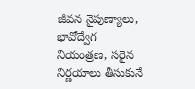జీవన నైపుణ్యాలు, భావోద్వేగ నియంత్రణ, సరైన నిర్ణయాలు తీసుకునే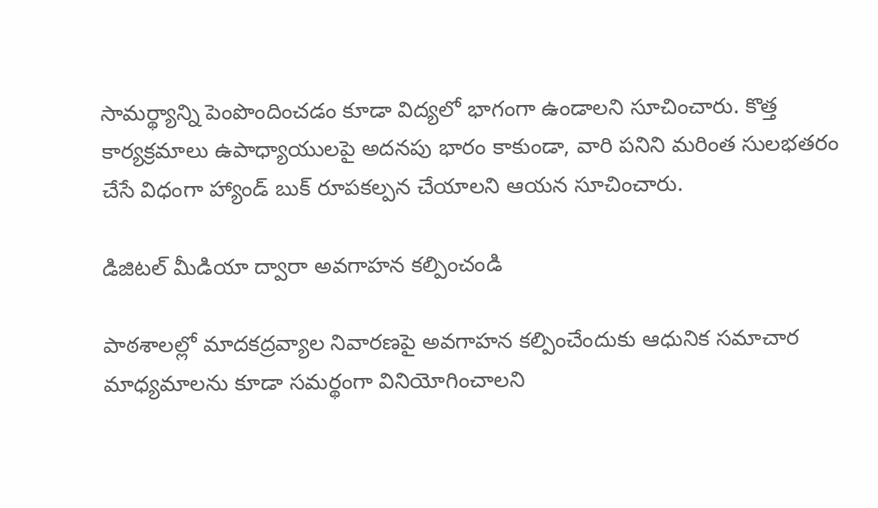సామర్థ్యాన్ని పెంపొందించడం కూడా విద్యలో భాగంగా ఉండాలని సూచించారు. కొత్త కార్యక్రమాలు ఉపాధ్యాయులపై అదనపు భారం కాకుండా, వారి పనిని మరింత సులభతరం చేసే విధంగా హ్యాండ్ బుక్ రూపకల్పన చేయాలని ఆయన సూచించారు.

డిజిటల్ మీడియా ద్వారా అవగాహన కల్పించండి

పాఠశాలల్లో మాదకద్రవ్యాల నివారణపై అవగాహన కల్పించేందుకు ఆధునిక సమాచార మాధ్యమాలను కూడా సమర్థంగా వినియోగించాలని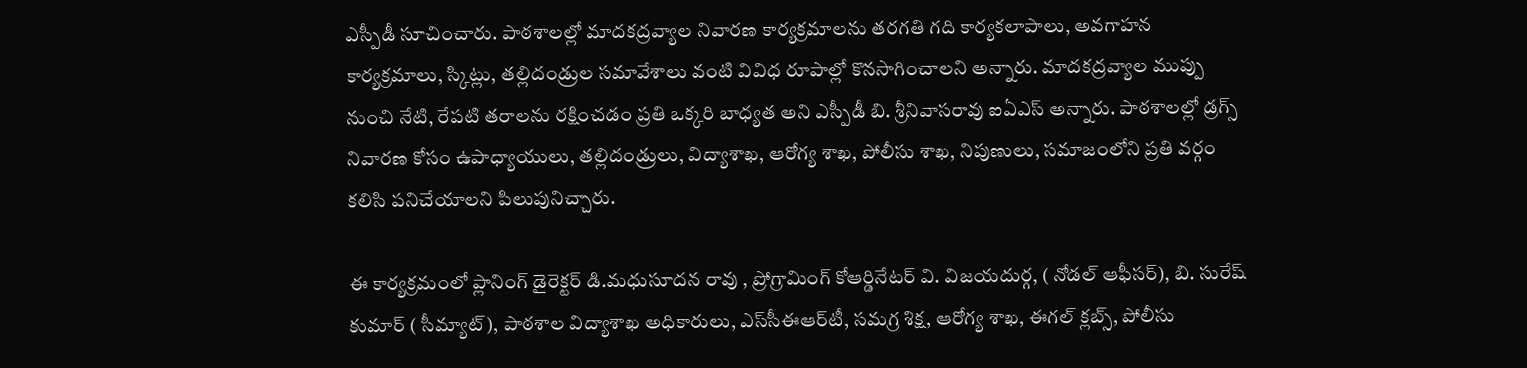ఎస్పీడీ సూచించారు. పాఠశాలల్లో మాదకద్రవ్యాల నివారణ కార్యక్రమాలను తరగతి గది కార్యకలాపాలు, అవగాహన కార్యక్రమాలు, స్కిట్లు, తల్లిదండ్రుల సమావేశాలు వంటి వివిధ రూపాల్లో కొనసాగించాలని అన్నారు. మాదకద్రవ్యాల ముప్పు నుంచి నేటి, రేపటి తరాలను రక్షించడం ప్రతి ఒక్కరి బాధ్యత అని ఎస్పీడీ బి. శ్రీనివాసరావు ఐఏఎస్ అన్నారు. పాఠశాలల్లో డ్రగ్స్ నివారణ కోసం ఉపాధ్యాయులు, తల్లిదండ్రులు, విద్యాశాఖ, ఆరోగ్య శాఖ, పోలీసు శాఖ, నిపుణులు, సమాజంలోని ప్రతి వర్గం కలిసి పనిచేయాలని పిలుపునిచ్చారు.

ఈ కార్యక్రమంలో ప్లానింగ్ డైరెక్టర్ డి.మధుసూదన రావు , ప్రోగ్రామింగ్ కోఆర్డినేటర్ వి. విజయదుర్గ, ( నోడల్ ఆఫీసర్), బి. సురేష్ కుమార్ ( సీమ్యాట్), పాఠశాల విద్యాశాఖ అధికారులు, ఎస్‌సీఈఆర్‌టీ, సమగ్ర శిక్ష, ఆరోగ్య శాఖ, ఈగల్ క్లబ్స్, పోలీసు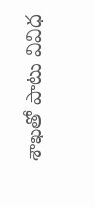శాఖతో పాటు వివిధ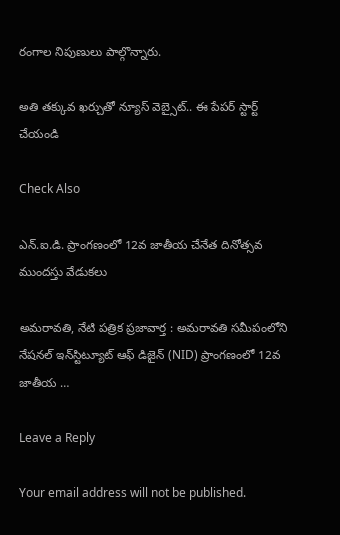రంగాల నిపుణులు పాల్గొన్నారు.

అతి తక్కువ ఖర్చుతో న్యూస్ వెబ్సైట్.. ఈ పేపర్ స్టార్ట్ చేయండి

Check Also

ఎన్.ఐ.డి. ప్రాంగణంలో 12వ జాతీయ చేనేత దినోత్సవ ముందస్తు వేడుకలు

అమ‌రావ‌తి, నేటి పత్రిక ప్రజావార్త : అమరావతి సమీపంలోని నేషనల్ ఇన్‌స్టిట్యూట్ ఆఫ్ డిజైన్ (NID) ప్రాంగణంలో 12వ జాతీయ …

Leave a Reply

Your email address will not be published.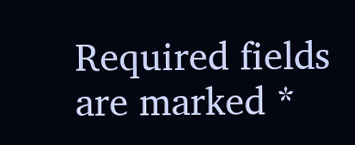Required fields are marked *